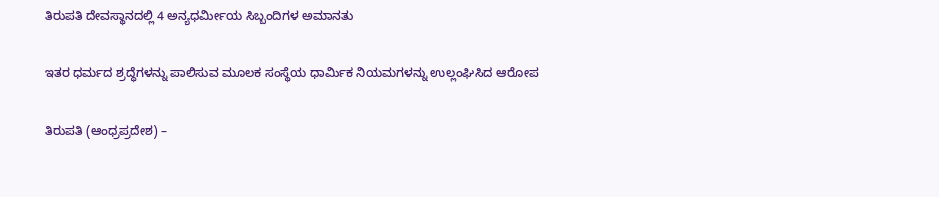ತಿರುಪತಿ ದೇವಸ್ಥಾನದಲ್ಲಿ 4 ಅನ್ಯಧರ್ಮೀಯ ಸಿಬ್ಬಂದಿಗಳ ಅಮಾನತು

ಇತರ ಧರ್ಮದ ಶ್ರದ್ಧೆಗಳನ್ನು ಪಾಲಿಸುವ ಮೂಲಕ ಸಂಸ್ಥೆಯ ಧಾರ್ಮಿಕ ನಿಯಮಗಳನ್ನು ಉಲ್ಲಂಘಿಸಿದ ಆರೋಪ

ತಿರುಪತಿ (ಆಂಧ್ರಪ್ರದೇಶ) –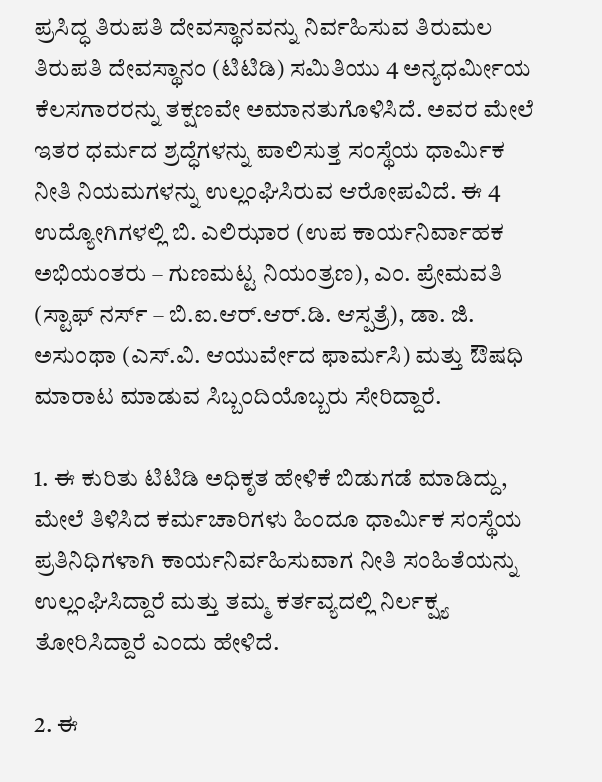ಪ್ರಸಿದ್ಧ ತಿರುಪತಿ ದೇವಸ್ಥಾನವನ್ನು ನಿರ್ವಹಿಸುವ ತಿರುಮಲ ತಿರುಪತಿ ದೇವಸ್ಥಾನಂ (ಟಿಟಿಡಿ) ಸಮಿತಿಯು 4 ಅನ್ಯಧರ್ಮೀಯ ಕೆಲಸಗಾರರನ್ನು ತಕ್ಷಣವೇ ಅಮಾನತುಗೊಳಿಸಿದೆ. ಅವರ ಮೇಲೆ ಇತರ ಧರ್ಮದ ಶ್ರದ್ಧೆಗಳನ್ನು ಪಾಲಿಸುತ್ತ ಸಂಸ್ಥೆಯ ಧಾರ್ಮಿಕ ನೀತಿ ನಿಯಮಗಳನ್ನು ಉಲ್ಲಂಘಿಸಿರುವ ಆರೋಪವಿದೆ. ಈ 4 ಉದ್ಯೋಗಿಗಳಲ್ಲಿ ಬಿ. ಎಲಿಝಾರ (ಉಪ ಕಾರ್ಯನಿರ್ವಾಹಕ ಅಭಿಯಂತರು – ಗುಣಮಟ್ಟ ನಿಯಂತ್ರಣ), ಎಂ. ಪ್ರೇಮವತಿ (ಸ್ಟಾಫ್ ನರ್ಸ್ – ಬಿ.ಐ.ಆರ್.ಆರ್.ಡಿ. ಆಸ್ಪತ್ರೆ), ಡಾ. ಜಿ. ಅಸುಂಥಾ (ಎಸ್.ವಿ. ಆಯುರ್ವೇದ ಫಾರ್ಮಸಿ) ಮತ್ತು ಔಷಧಿ ಮಾರಾಟ ಮಾಡುವ ಸಿಬ್ಬಂದಿಯೊಬ್ಬರು ಸೇರಿದ್ದಾರೆ.

1. ಈ ಕುರಿತು ಟಿಟಿಡಿ ಅಧಿಕೃತ ಹೇಳಿಕೆ ಬಿಡುಗಡೆ ಮಾಡಿದ್ದು, ಮೇಲೆ ತಿಳಿಸಿದ ಕರ್ಮಚಾರಿಗಳು ಹಿಂದೂ ಧಾರ್ಮಿಕ ಸಂಸ್ಥೆಯ ಪ್ರತಿನಿಧಿಗಳಾಗಿ ಕಾರ್ಯನಿರ್ವಹಿಸುವಾಗ ನೀತಿ ಸಂಹಿತೆಯನ್ನು ಉಲ್ಲಂಘಿಸಿದ್ದಾರೆ ಮತ್ತು ತಮ್ಮ ಕರ್ತವ್ಯದಲ್ಲಿ ನಿರ್ಲಕ್ಷ್ಯ ತೋರಿಸಿದ್ದಾರೆ ಎಂದು ಹೇಳಿದೆ.

2. ಈ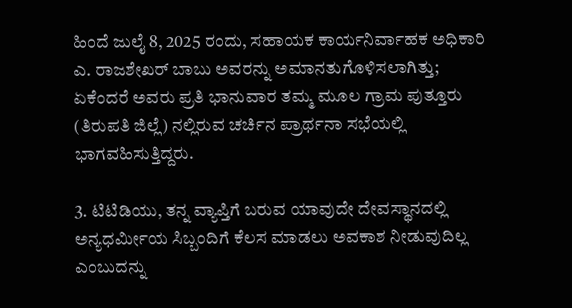ಹಿಂದೆ ಜುಲೈ 8, 2025 ರಂದು, ಸಹಾಯಕ ಕಾರ್ಯನಿರ್ವಾಹಕ ಅಧಿಕಾರಿ ಎ. ರಾಜಶೇಖರ್ ಬಾಬು ಅವರನ್ನು ಅಮಾನತುಗೊಳಿಸಲಾಗಿತ್ತು; ಏಕೆಂದರೆ ಅವರು ಪ್ರತಿ ಭಾನುವಾರ ತಮ್ಮ ಮೂಲ ಗ್ರಾಮ ಪುತ್ತೂರು (ತಿರುಪತಿ ಜಿಲ್ಲೆ) ನಲ್ಲಿರುವ ಚರ್ಚಿನ ಪ್ರಾರ್ಥನಾ ಸಭೆಯಲ್ಲಿ ಭಾಗವಹಿಸುತ್ತಿದ್ದರು.

3. ಟಿಟಿಡಿಯು, ತನ್ನ ವ್ಯಾಪ್ತಿಗೆ ಬರುವ ಯಾವುದೇ ದೇವಸ್ಥಾನದಲ್ಲಿ ಅನ್ಯಧರ್ಮೀಯ ಸಿಬ್ಬಂದಿಗೆ ಕೆಲಸ ಮಾಡಲು ಅವಕಾಶ ನೀಡುವುದಿಲ್ಲ ಎಂಬುದನ್ನು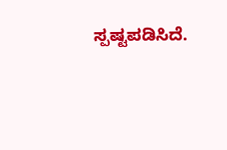ಸ್ಪಷ್ಟಪಡಿಸಿದೆ.